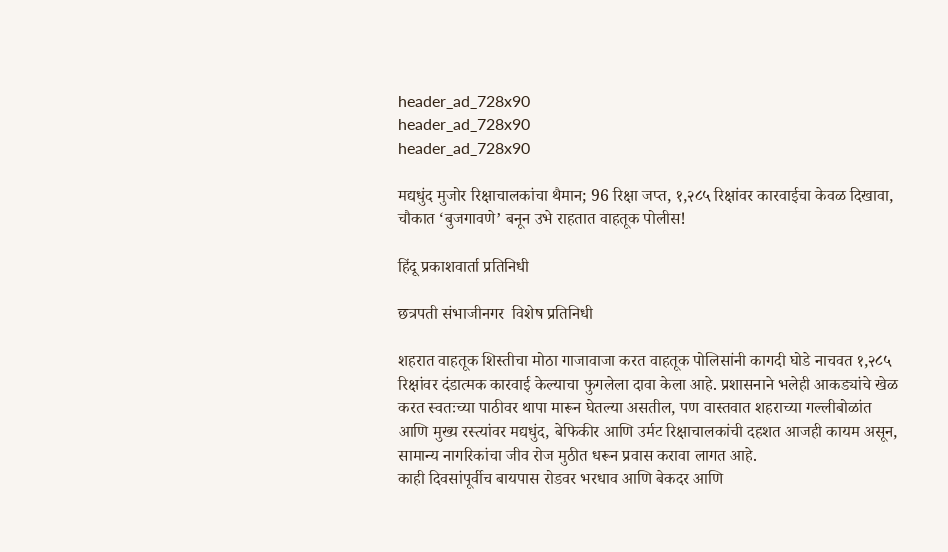header_ad_728x90
header_ad_728x90
header_ad_728x90

मद्यधुंद मुजोर रिक्षाचालकांचा थैमान; 96 रिक्षा जप्त, १,२८५ रिक्षांवर कारवाईचा केवळ दिखावा, चौकात ‘बुजगावणे’ बनून उभे राहतात वाहतूक पोलीस!

हिंदू प्रकाशवार्ता प्रतिनिधी

छत्रपती संभाजीनगर  विशेष प्रतिनिधी

शहरात वाहतूक शिस्तीचा मोठा गाजावाजा करत वाहतूक पोलिसांनी कागदी घोडे नाचवत १,२८५ रिक्षांवर दंडात्मक कारवाई केल्याचा फुगलेला दावा केला आहे. प्रशासनाने भलेही आकड्यांचे खेळ करत स्वतःच्या पाठीवर थापा मारून घेतल्या असतील, पण वास्तवात शहराच्या गल्लीबोळांत आणि मुख्य रस्त्यांवर मद्यधुंद, बेफिकीर आणि उर्मट रिक्षाचालकांची दहशत आजही कायम असून, सामान्य नागरिकांचा जीव रोज मुठीत धरून प्रवास करावा लागत आहे.
काही दिवसांपूर्वीच बायपास रोडवर भरधाव आणि बेकदर आणि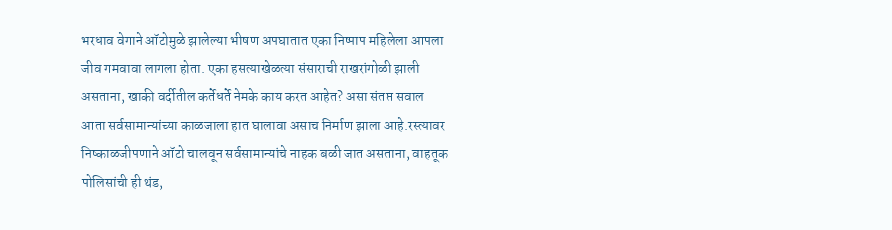भरधाव वेगाने ऑटोमुळे झालेल्या भीषण अपघातात एका निष्पाप महिलेला आपला जीव गमवावा लागला होता. एका हसत्याखेळत्या संसाराची राखरांगोळी झाली असताना, खाकी वर्दीतील कर्तेधर्ते नेमके काय करत आहेत? असा संतप्त सवाल आता सर्वसामान्यांच्या काळजाला हात घालावा असाच निर्माण झाला आहे.रस्त्यावर निष्काळजीपणाने ऑटो चालवून सर्वसामान्यांचे नाहक बळी जात असताना, वाहतूक पोलिसांची ही थंड,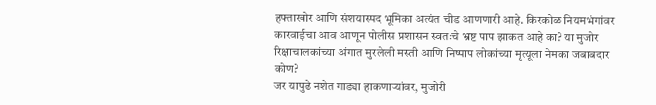हफ्ताखोर आणि संशयास्पद भूमिका अत्यंत चीड आणणारी आहे. किरकोळ नियमभंगांवर कारवाईचा आव आणून पोलीस प्रशासन स्वतःचे भ्रष्ट पाप झाकत आहे का? या मुजोर रिक्षाचालकांच्या अंगात मुरलेली मस्ती आणि निष्पाप लोकांच्या मृत्यूला नेमका जबाबदार कोण?
जर यापुढे नशेत गाड्या हाकणाऱ्यांवर, मुजोरी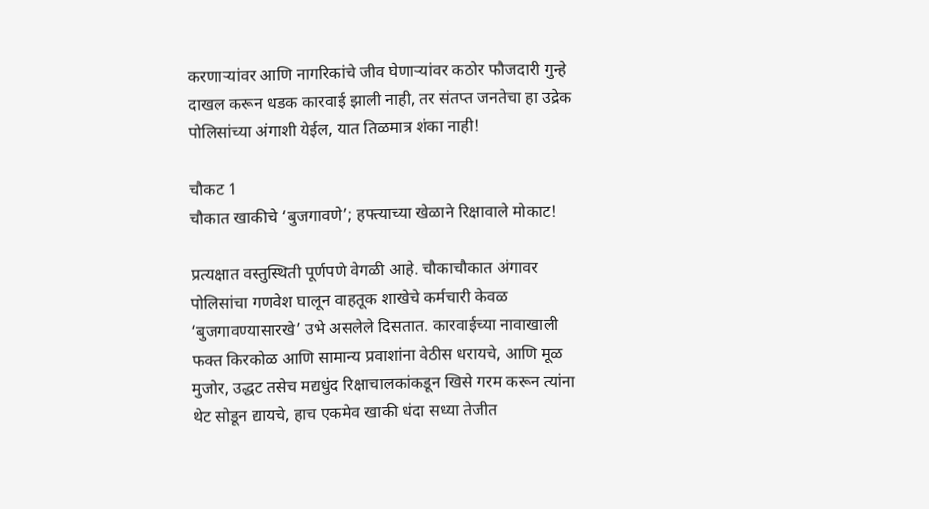करणाऱ्यांवर आणि नागरिकांचे जीव घेणाऱ्यांवर कठोर फौजदारी गुन्हे दाखल करून धडक कारवाई झाली नाही, तर संतप्त जनतेचा हा उद्रेक पोलिसांच्या अंगाशी येईल, यात तिळमात्र शंका नाही!

चौकट 1
चौकात खाकीचे ‘बुजगावणे’; हफ्त्याच्या खेळाने रिक्षावाले मोकाट!

प्रत्यक्षात वस्तुस्थिती पूर्णपणे वेगळी आहे. चौकाचौकात अंगावर पोलिसांचा गणवेश घालून वाहतूक शाखेचे कर्मचारी केवळ ‘बुजगावण्यासारखे’ उभे असलेले दिसतात. कारवाईच्या नावाखाली फक्त किरकोळ आणि सामान्य प्रवाशांना वेठीस धरायचे, आणि मूळ मुजोर, उद्धट तसेच मद्यधुंद रिक्षाचालकांकडून खिसे गरम करून त्यांना थेट सोडून द्यायचे, हाच एकमेव खाकी धंदा सध्या तेजीत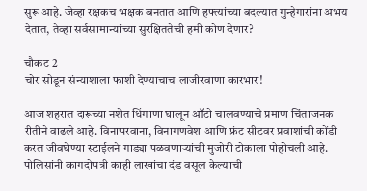सुरू आहे. जेव्हा रक्षकच भक्षक बनतात आणि हफ्त्यांच्या बदल्यात गुन्हेगारांना अभय देतात, तेव्हा सर्वसामान्यांच्या सुरक्षिततेची हमी कोण देणार?

चौकट 2
चोर सोडून संन्याशाला फाशी देण्याचाच लाजीरवाणा कारभार!

आज शहरात दारूच्या नशेत धिंगाणा घालून ऑटो चालवण्याचे प्रमाण चिंताजनक रीतीने वाढले आहे. विनापरवाना, विनागणवेश आणि फ्रंट सीटवर प्रवाशांची कोंडी करत जीवघेण्या स्टाईलने गाड्या पळवणाऱ्यांची मुजोरी टोकाला पोहोचली आहे. पोलिसांनी कागदोपत्री काही लाखांचा दंड वसूल केल्याची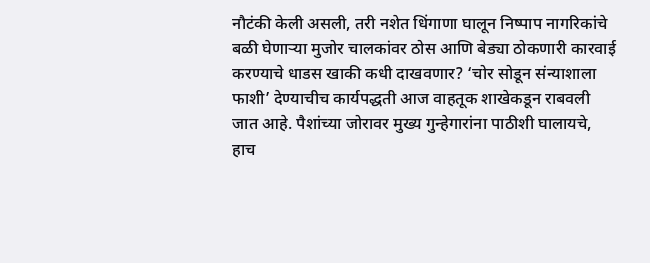नौटंकी केली असली, तरी नशेत धिंगाणा घालून निष्पाप नागरिकांचे बळी घेणाऱ्या मुजोर चालकांवर ठोस आणि बेड्या ठोकणारी कारवाई करण्याचे धाडस खाकी कधी दाखवणार? ‘चोर सोडून संन्याशाला फाशी’ देण्याचीच कार्यपद्धती आज वाहतूक शाखेकडून राबवली जात आहे. पैशांच्या जोरावर मुख्य गुन्हेगारांना पाठीशी घालायचे, हाच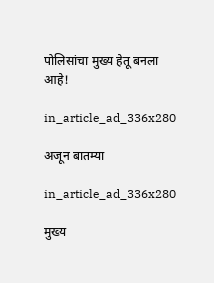पोलिसांचा मुख्य हेतू बनला आहे!

in_article_ad_336x280

अजून बातम्या

in_article_ad_336x280

मुख्य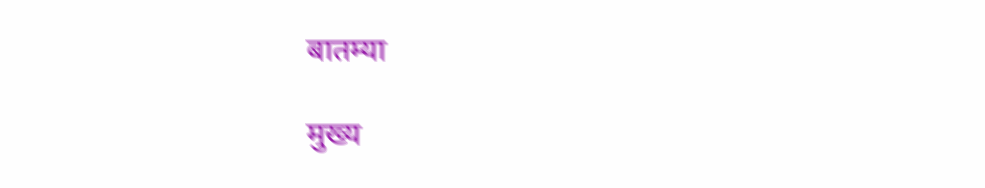बातम्या

मुख्य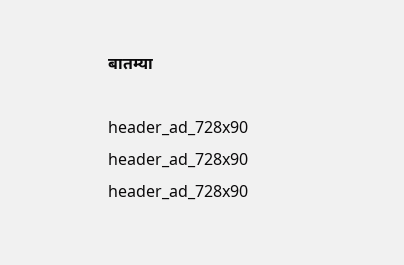बातम्या

header_ad_728x90
header_ad_728x90
header_ad_728x90